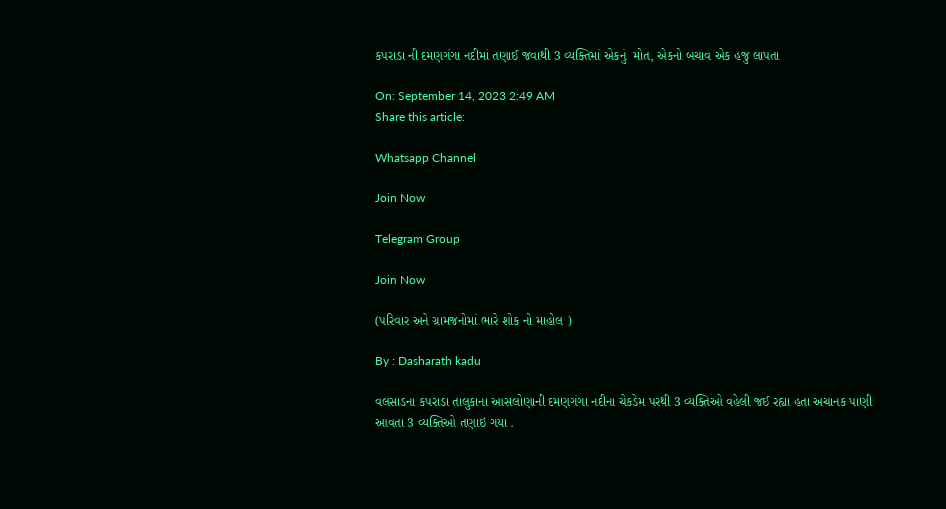કપરાડા ની દમણગંગા નદીમાં તણાઈ જવાથી 3 વ્યક્તિમાં એકનું  મોત, એકનો બચાવ એક હજુ લાપતા

On: September 14, 2023 2:49 AM
Share this article:

Whatsapp Channel

Join Now

Telegram Group

Join Now

(પરિવાર અને ગ્રામજનોમાં ભારે શોક નો માહોલ )

By : Dasharath kadu

વલસાડના કપરાડા તાલુકાના આસલોણાની દમણગંગા નદીના ચેકડેમ પરથી 3 વ્યક્તિઓ વહેલી જઈ રહ્યા હતા અચાનક પાણી આવતા 3 વ્યક્તિઓ તણાઇ ગયા .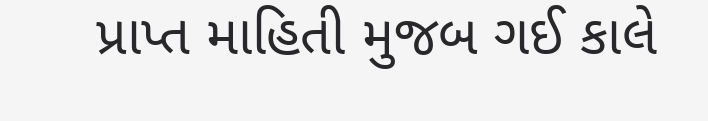પ્રાપ્ત માહિતી મુજબ ગઈ કાલે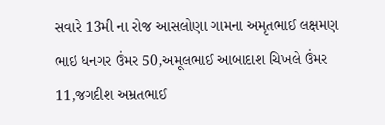સવારે 13મી ના રોજ આસલોણા ગામના અમૃતભાઈ લક્ષમણ ભાઇ ધનગર ઉંમર 50,અમૂલભાઈ આબાદાશ ચિખલે ઉંમર 11,જગદીશ અમ્રતભાઈ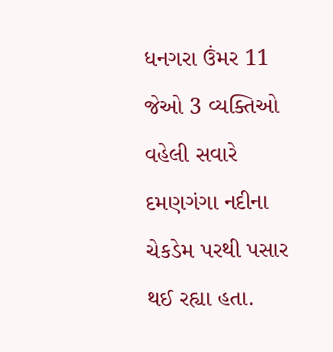ધનગરા ઉંમર 11 જેઓ 3 વ્યક્તિઓ વહેલી સવારે દમણગંગા નદીના ચેકડેમ પરથી પસાર થઈ રહ્યા હતા.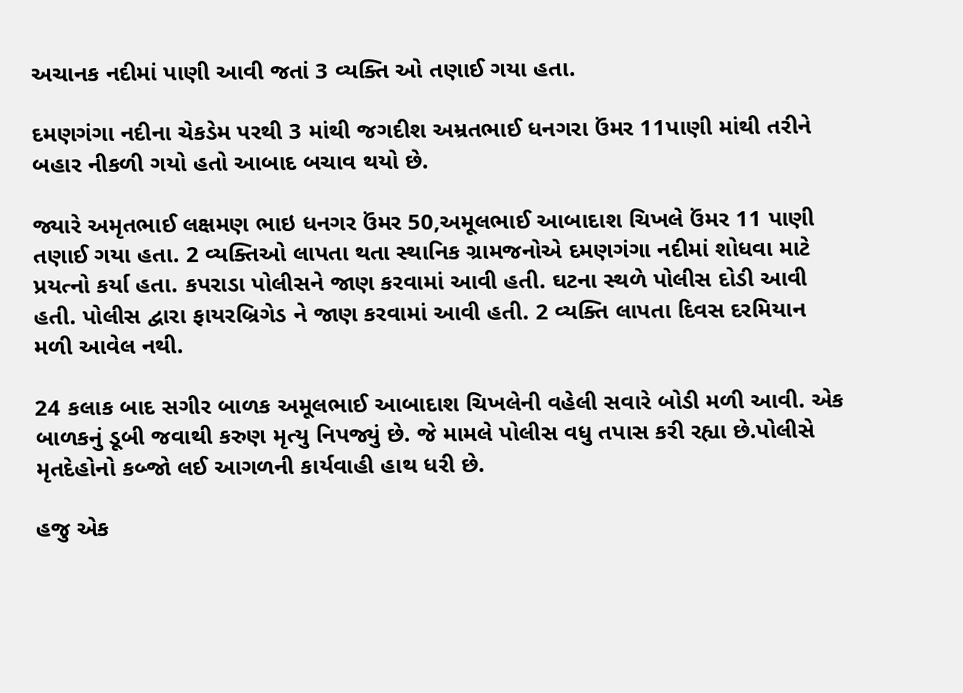અચાનક નદીમાં પાણી આવી જતાં 3 વ્યક્તિ ઓ તણાઈ ગયા હતા.

દમણગંગા નદીના ચેકડેમ પરથી 3 માંથી જગદીશ અમ્રતભાઈ ધનગરા ઉંમર 11પાણી માંથી તરીને બહાર નીકળી ગયો હતો આબાદ બચાવ થયો છે.

જ્યારે અમૃતભાઈ લક્ષમણ ભાઇ ધનગર ઉંમર 50,અમૂલભાઈ આબાદાશ ચિખલે ઉંમર 11 પાણી તણાઈ ગયા હતા. 2 વ્યક્તિઓ લાપતા થતા સ્થાનિક ગ્રામજનોએ દમણગંગા નદીમાં શોધવા માટે પ્રયત્નો કર્યા હતા. કપરાડા પોલીસને જાણ કરવામાં આવી હતી. ઘટના સ્થળે પોલીસ દોડી આવી હતી. પોલીસ દ્વારા ફાયરબ્રિગેડ ને જાણ કરવામાં આવી હતી. 2 વ્યક્તિ લાપતા દિવસ દરમિયાન મળી આવેલ નથી.

24 કલાક બાદ સગીર બાળક અમૂલભાઈ આબાદાશ ચિખલેની વહેલી સવારે બોડી મળી આવી. એક બાળકનું ડૂબી જવાથી કરુણ મૃત્યુ નિપજ્યું છે. જે મામલે પોલીસ વધુ તપાસ કરી રહ્યા છે.પોલીસે મૃતદેહોનો કબ્જો લઈ આગળની કાર્યવાહી હાથ ધરી છે.

હજુ એક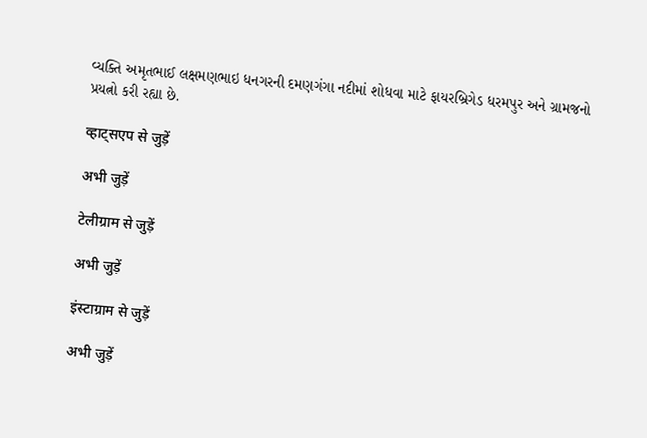વ્યક્તિ અમૃતભાઈ લક્ષમણભાઇ ધનગરની દમણગંગા નદીમાં શોધવા માટે ફાયરબ્રિગેડ ધરમપુર અને ગ્રામજનો પ્રયત્નો કરી રહ્યા છે.

व्हाट्सएप से जुड़ें

अभी जुड़ें

टेलीग्राम से जुड़ें

अभी जुड़ें

इंस्टाग्राम से जुड़ें

अभी जुड़ें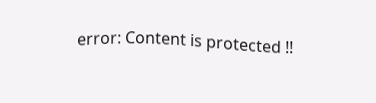error: Content is protected !!